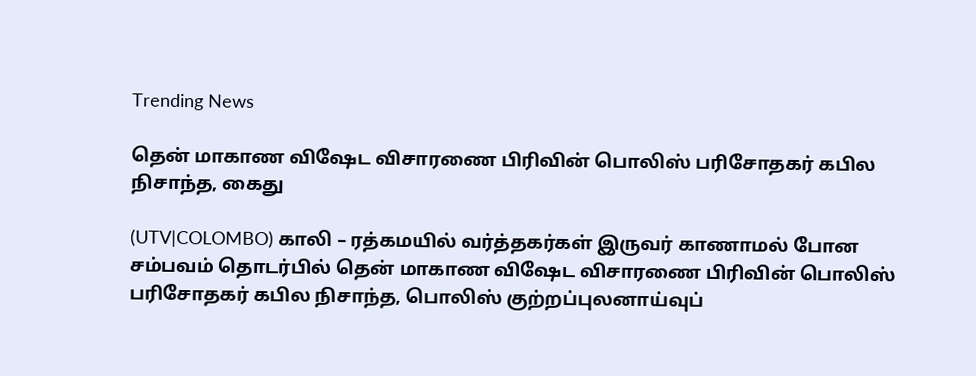Trending News

தென் மாகாண விஷேட விசாரணை பிரிவின் பொலிஸ் பரிசோதகர் கபில நிசாந்த, கைது

(UTV|COLOMBO) காலி – ரத்கமயில் வர்த்தகர்கள் இருவர் காணாமல் போன சம்பவம் தொடர்பில் தென் மாகாண விஷேட விசாரணை பிரிவின் பொலிஸ் பரிசோதகர் கபில நிசாந்த, பொலிஸ் குற்றப்புலனாய்வுப்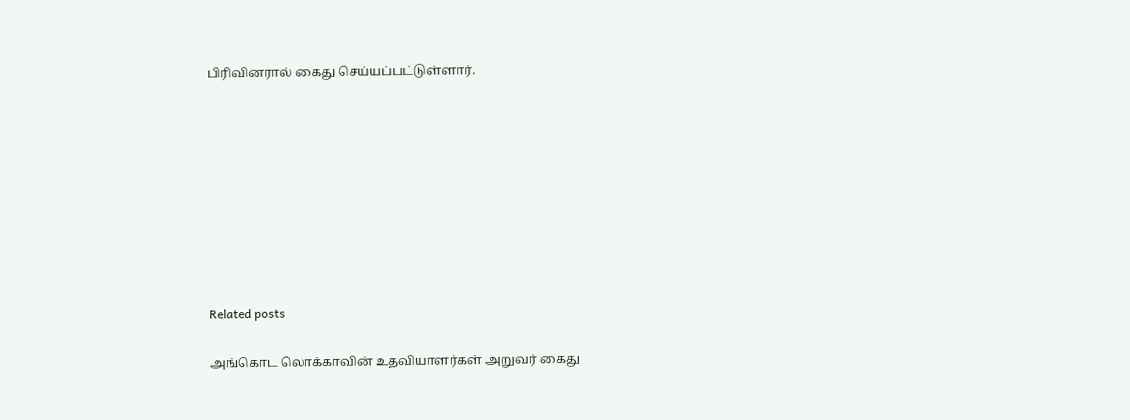பிரிவினரால் கைது செய்யப்பட்டுள்ளார்.









Related posts

அங்கொட லொக்காவின் உதவியாளர்கள் அறுவர் கைது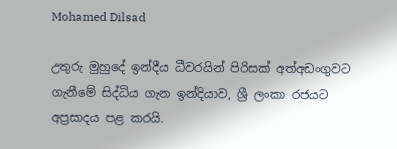Mohamed Dilsad

උතුරු මුහුදේ ඉන්දීය ධීවරයින් පිරිසක් අත්අඩංගුවට ගැනීමේ සිද්ධිය ගැන ඉන්දියාව, ශ්‍රී ලංකා රජයට අප්‍රසාදය පළ කරයි.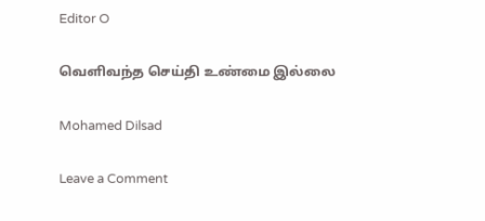Editor O

வெளிவந்த செய்தி உண்மை இல்லை

Mohamed Dilsad

Leave a Comment